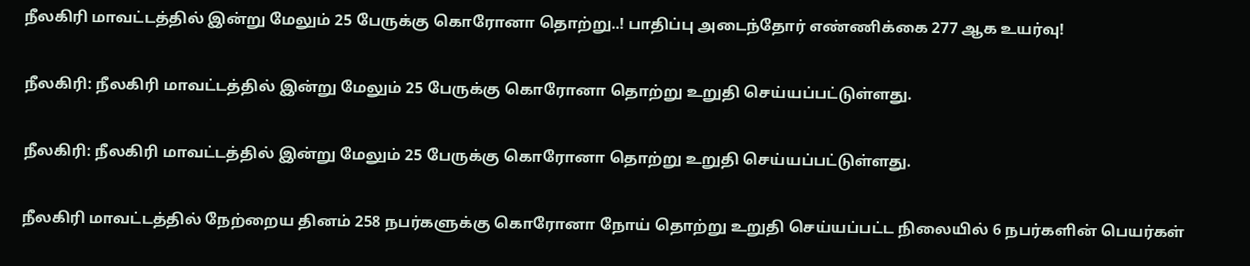நீலகிரி மாவட்டத்தில் இன்று மேலும் 25 பேருக்கு கொரோனா தொற்று..! பாதிப்பு அடைந்தோர் எண்ணிக்கை 277 ஆக உயர்வு!

நீலகிரி: நீலகிரி மாவட்டத்தில் இன்று மேலும் 25 பேருக்கு கொரோனா தொற்று உறுதி செய்யப்பட்டுள்ளது.

நீலகிரி: நீலகிரி மாவட்டத்தில் இன்று மேலும் 25 பேருக்கு கொரோனா தொற்று உறுதி செய்யப்பட்டுள்ளது.

நீலகிரி மாவட்டத்தில்‌ நேற்றைய தினம்‌ 258 நபர்களுக்கு கொரோனா நோய் தொற்று உறுதி செய்யப்பட்ட நிலையில்‌ 6 நபர்களின்‌ பெயர்கள்‌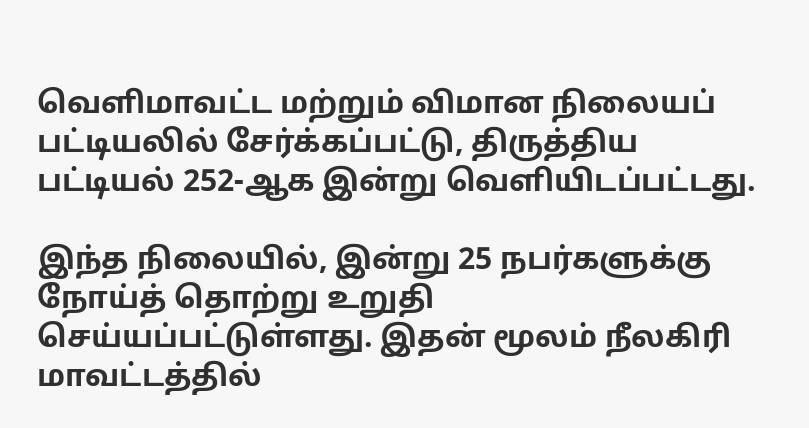வெளிமாவட்ட மற்றும்‌ விமான நிலையப்‌ பட்டியலில்‌ சேர்க்கப்பட்டு, திருத்திய‌ பட்டியல்‌ 252-ஆக இன்று வெளியிடப்பட்டது.

இந்த நிலையில், இன்று 25 நபர்களுக்கு நோய்த்‌ தொற்று உறுதி செய்யப்பட்டுள்ளது. இதன் மூலம் நீலகிரி மாவட்டத்தில்‌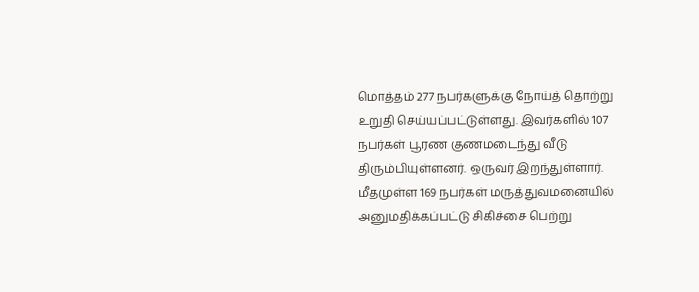மொத்தம் 277 நபர்களுக்கு நோய்த்‌ தொற்று உறுதி செய்யப்பட்டுள்ளது. இவர்களில்‌ 107 நபர்கள்‌ பூரண குணமடைந்து வீடு திரும்பியுள்ளனர்‌. ஒருவர்‌ இறந்துள்ளார்‌. மீதமுள்ள 169 நபர்கள்‌ மருத்துவமனையில்‌ அனுமதிக்கப்பட்டு சிகிச்சை பெற்று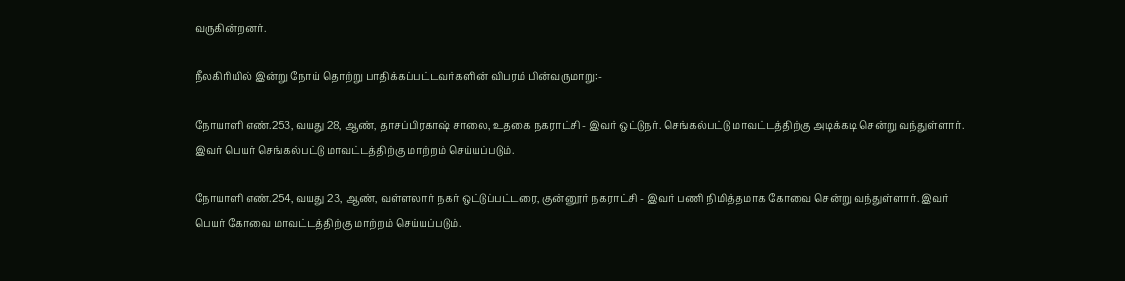வருகின்றனர்.

நீலகிரியில் இன்று நோய் தொற்று பாதிக்கப்பட்டவர்களின் விபரம் பின்வருமாறு:-

நோயாளி எண்‌.253, வயது 28, ஆண்‌, தாசப்பிரகாஷ் சாலை, உதகை நகராட்சி - இவர்‌ ஒட்டுநர்‌. செங்கல்பட்டு மாவட்டத்திற்கு அடிக்கடி சென்று வந்துள்ளார்‌. இவர்‌ பெயர்‌ செங்கல்பட்டு மாவட்டத்திற்கு மாற்றம்‌ செய்யப்படும்‌.

நோயாளி எண்‌.254, வயது 23, ஆண்‌, வள்ளலார்‌ நகர் ஒட்டுப்பட்டரை, குன்னூர்‌ நகராட்சி - இவர்‌ பணி நிமித்தமாக கோவை சென்று வந்துள்ளார்‌. இவர்‌ பெயர்‌ கோவை மாவட்டத்திற்கு மாற்றம்‌ செய்யப்படும்‌.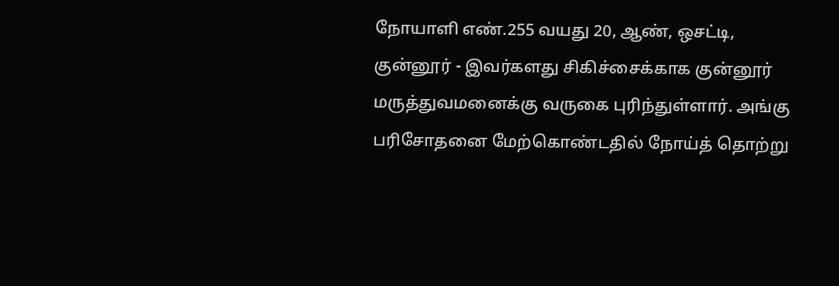நோயாளி எண்‌.255 வயது 20, ஆண்‌, ஒசட்டி, குன்னூர் - இவர்களது சிகிச்சைக்காக குன்னூர் மருத்துவமனைக்கு வருகை புரிந்துள்ளார்‌. அங்கு பரிசோதனை மேற்கொண்டதில்‌ நோய்த்‌ தொற்று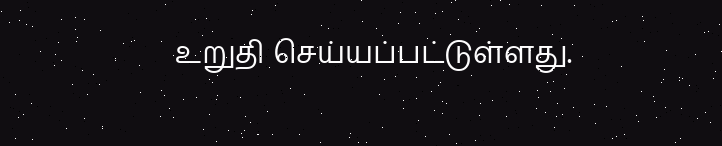உறுதி செய்யப்பட்டுள்ளது.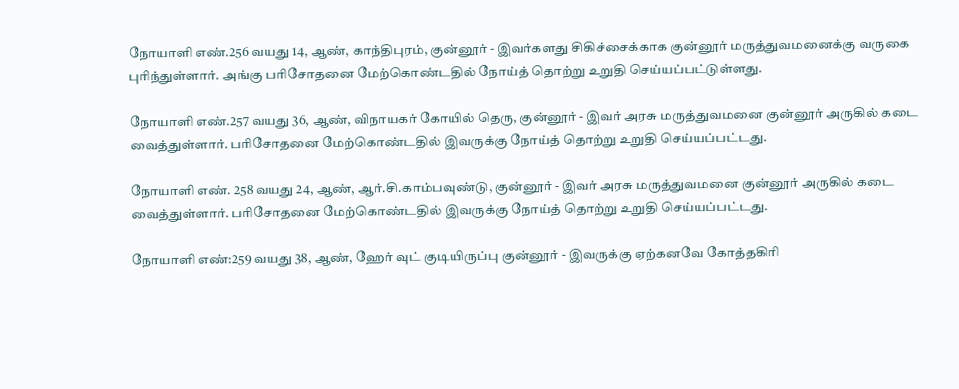நோயாளி எண்‌.256 வயது 14, ஆண், காந்திபுரம், குன்னூர் - இவர்களது சிகிச்சைக்காக குன்னூர் மருத்துவமனைக்கு வருகை புரிந்துள்ளார்‌. அங்கு பரிசோதனை மேற்கொண்டதில்‌ நோய்த்‌ தொற்று உறுதி செய்யப்பட்டுள்ளது.

நோயாளி எண்‌.257 வயது 36, ஆண்‌, விநாயகர்‌ கோயில் தெரு, குன்னூர் - இவர் அரசு மருத்துவமனை குன்னூர்‌ அருகில்‌ கடை வைத்துள்ளார்‌. பரிசோதனை மேற்கொண்டதில்‌ இவருக்கு நோய்த்‌ தொற்று உறுதி செய்யப்பட்டது.

நோயாளி எண். 258 வயது 24, ஆண், ஆர்‌.சி.காம்பவுண்டு, குன்னூர் - இவர் அரசு மருத்துவமனை குன்னூர்‌ அருகில்‌ கடை வைத்துள்ளார்‌. பரிசோதனை மேற்கொண்டதில்‌ இவருக்கு நோய்த்‌ தொற்று உறுதி செய்யப்பட்டது.

நோயாளி எண்‌:259 வயது 38, ஆண்‌, ஹேர்‌ வுட் குடியிருப்பு குன்னூர்‌ - இவருக்கு ஏற்கனவே கோத்தகிரி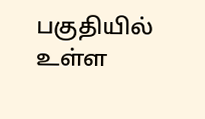பகுதியில்‌ உள்ள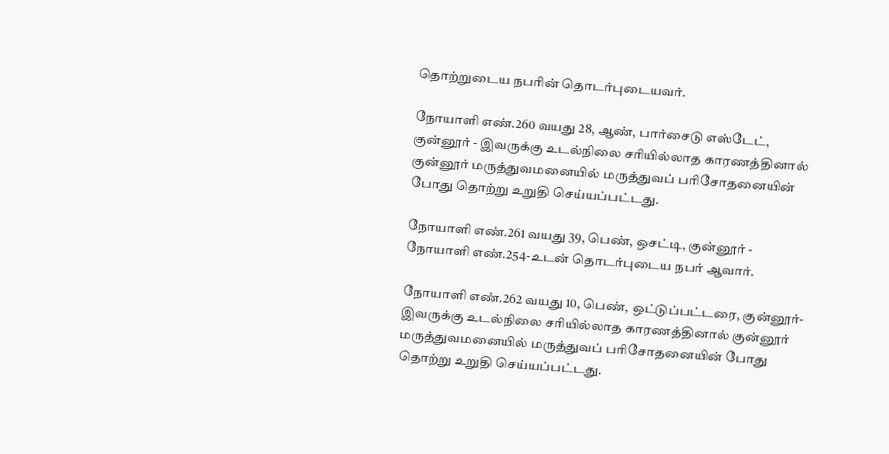தொற்றுடைய நபரின்‌ தொடர்புடையவர்.

நோயாளி எண்‌.260 வயது 28, ஆண்‌, பார்சைடு எஸ்டேட்‌, குன்னூர் - இவருக்கு உடல்நிலை சரியில்லாத காரணத்தினால் குன்னூர்‌ மருத்துவமனையில்‌ மருத்துவப்‌ பரிசோதனையின்‌ போது தொற்று உறுதி செய்யப்பட்டது.

நோயாளி எண்‌.261 வயது 39, பெண்‌, ஒசட்டி, குன்னூர் - நோயாளி எண்‌.254-உடன்‌ தொடர்புடைய நபர்‌ ஆவார்‌.

நோயாளி எண்‌.262 வயது 10, பெண்‌, ஒட்டுப்பட்டரை, குன்னூர்- இவருக்கு உடல்நிலை சரியில்லாத காரணத்தினால்‌ குன்னூர்‌ மருத்துவமனையில்‌ மருத்துவப்‌ பரிசோதனையின்‌ போது தொற்று உறுதி செய்யப்பட்டது.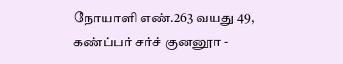நோயாளி எண்‌.263 வயது 49, கண்‌ப்பர்‌ சர்ச்‌ குனனூா -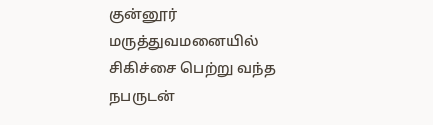குன்னூர் மருத்துவமனையில்‌ சிகிச்சை பெற்று வந்த நபருடன்‌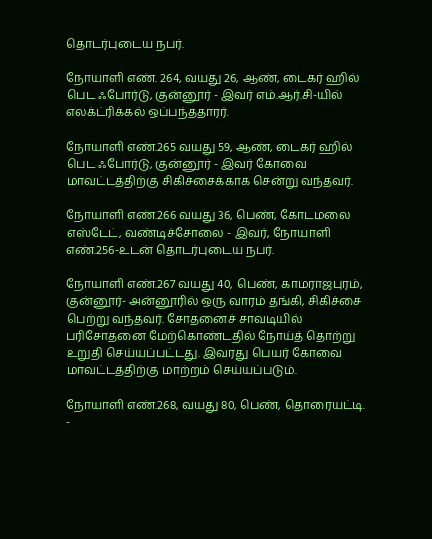தொடர்புடைய நபர்‌.

நோயாளி எண். 264, வயது 26, ஆண்‌, டைகர்‌ ஹில் பெட ஃபோர்டு, குன்னூர் - இவர்‌ எம்‌.ஆர்‌.சி-யில்‌ எலக்ட்ரிக்கல்‌ ஒப்பந்ததாரர்.

நோயாளி எண்‌.265 வயது 59, ஆண்‌, டைகர்‌ ஹில் பெட ஃபோர்டு, குன்னூர் - இவர்‌ கோவை மாவட்டத்திற்கு சிகிச்சைக்காக சென்று வந்தவர்.

நோயாளி எண்‌.266 வயது 36, பெண்‌, கோடமலை எஸ்டேட்‌, வண்டிச்சோலை - இவர்‌, நோயாளி எண்‌.256-உடன்‌ தொடர்புடைய நபர்.

நோயாளி எண்‌.267 வயது 40, பெண்‌, காமராஜபுரம்‌, குன்னூர்- அன்னூரில்‌ ஒரு வாரம்‌ தங்கி, சிகிச்சை பெற்று வந்தவர்‌. சோதனைச்‌ சாவடியில்‌ பரிசோதனை மேற்கொண்டதில்‌ நோய்த்‌ தொற்று உறுதி செய்யப்பட்டது. இவரது பெயர்‌ கோவை மாவட்டத்திற்கு மாற்றம்‌ செய்யப்படும்‌.

நோயாளி எண்‌.268, வயது 80, பெண்‌, தொரையட்டி. -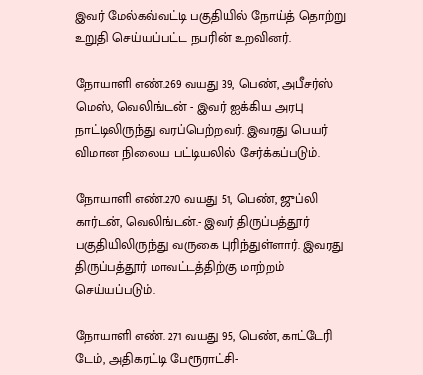இவர்‌ மேல்கவ்வட்டி பகுதியில்‌ நோய்த்‌ தொற்று உறுதி செய்யப்பட்ட நபரின்‌ உறவினர்‌.

நோயாளி எண்‌.269 வயது 39, பெண்‌, அபீசர்ஸ்‌ மெஸ்‌, வெலிங்டன் - இவர்‌ ஐக்கிய அரபு நாட்டிலிருந்து வரப்பெற்றவர்‌. இவரது பெயர்‌ விமான நிலைய பட்டியலில்‌ சேர்க்கப்படும்‌.

நோயாளி எண்‌.270 வயது 51, பெண்‌, ஜுப்லி கார்டன்‌, வெலிங்டன்‌.- இவர்‌ திருப்பத்தூர் பகுதியிலிருந்து வருகை புரிந்துள்ளார்‌. இவரது திருப்பத்தூர்‌ மாவட்டத்திற்கு மாற்றம் செய்யப்படும்‌.

நோயாளி எண். 271 வயது 95, பெண்‌, காட்டேரி டேம்‌, அதிகரட்டி பேரூராட்சி-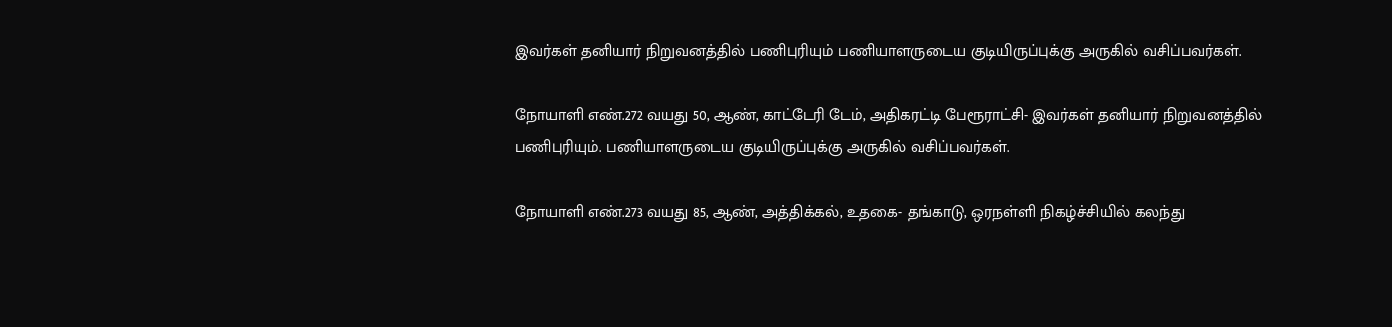இவர்கள்‌ தனியார்‌ நிறுவனத்தில்‌ பணிபுரியும்‌ பணியாளருடைய குடியிருப்புக்கு அருகில் ‌வசிப்பவர்கள்.

நோயாளி எண்‌.272 வயது 50, ஆண்‌, காட்டேரி டேம்‌, அதிகரட்டி பேரூராட்சி- இவர்கள்‌ தனியார்‌ நிறுவனத்தில்‌ பணிபுரியும்‌. பணியாளருடைய குடியிருப்புக்கு அருகில்‌ வசிப்பவர்கள்.

நோயாளி எண்‌.273 வயது 85, ஆண்‌, அத்திக்கல், உதகை- தங்காடு, ஒரநள்ளி நிகழ்ச்சியில்‌ கலந்து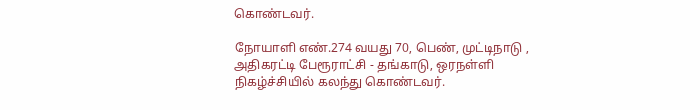கொண்டவர்‌.

நோயாளி எண்‌.274 வயது 70, பெண்‌, முட்டிநாடு ‌, அதிகரட்டி பேரூராட்சி - தங்காடு, ஒரநள்ளி நிகழ்ச்சியில்‌ கலந்து கொண்டவர்.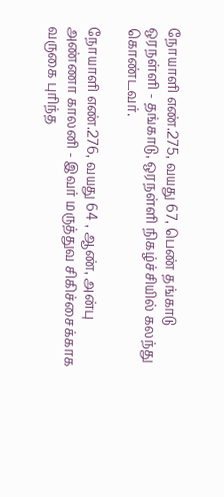நோயாளி எண்‌.275, வயது 67, பெண்‌ தங்காடு ஒரநள்ளி - தங்காடு, ஒரநள்ளி நிகழ்ச்சியில்‌ கலந்து கொண்டவர்.

நோயாளி எண்‌.276, வயது 64 , ஆண்‌, அன்பு அண்ணா காலனி - இவர்‌ மருத்துவ சிகிச்சைக்காக வருகை புரிந்த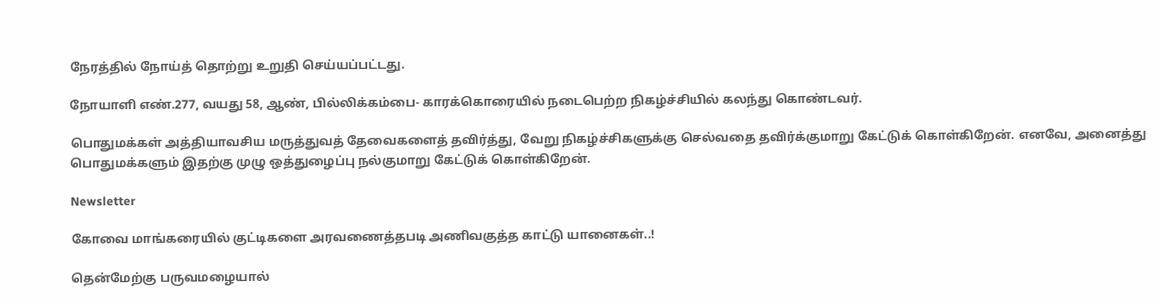நேரத்தில்‌ நோய்த்‌ தொற்று உறுதி செய்யப்பட்டது.

நோயாளி எண்‌.277, வயது 58, ஆண்‌, பில்லிக்கம்பை- காரக்கொரையில்‌ நடைபெற்ற நிகழ்ச்சியில்‌ கலந்து கொண்டவர்‌.

பொதுமக்கள்‌ அத்தியாவசிய மருத்துவத்‌ தேவைகளைத்‌ தவிர்த்து, வேறு நிகழ்ச்சிகளுக்கு செல்வதை தவிர்க்குமாறு கேட்டுக்‌ கொள்கிறேன்‌. எனவே, அனைத்து பொதுமக்களும்‌ இதற்கு முழு ஒத்துழைப்பு நல்குமாறு கேட்டுக்‌ கொள்கிறேன்.

Newsletter

கோவை மாங்கரையில் குட்டிகளை அரவணைத்தபடி அணிவகுத்த காட்டு யானைகள்..!

தென்மேற்கு பருவமழையால்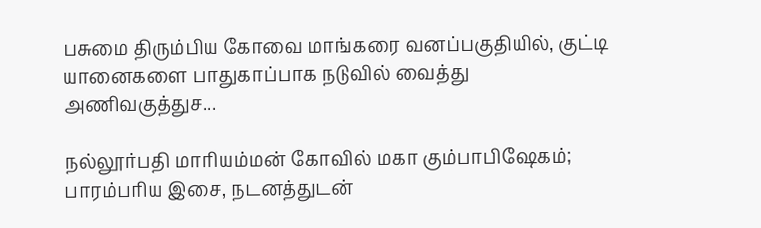பசுமை திரும்பிய கோவை மாங்கரை வனப்பகுதியில், குட்டி யானைகளை பாதுகாப்பாக நடுவில் வைத்து அணிவகுத்துச...

நல்லூர்பதி மாரியம்மன் கோவில் மகா கும்பாபிஷேகம்; பாரம்பரிய இசை, நடனத்துடன்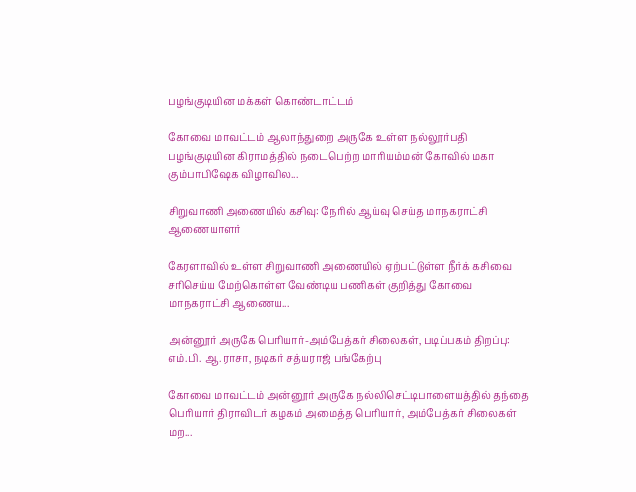பழங்குடியின மக்கள் கொண்டாட்டம்

கோவை மாவட்டம் ஆலாந்துறை அருகே உள்ள நல்லூர்பதி பழங்குடியின கிராமத்தில் நடைபெற்ற மாரியம்மன் கோவில் மகா கும்பாபிஷேக விழாவில...

சிறுவாணி அணையில் கசிவு: நேரில் ஆய்வு செய்த மாநகராட்சி ஆணையாளர்

கேரளாவில் உள்ள சிறுவாணி அணையில் ஏற்பட்டுள்ள நீர்க் கசிவை சரிசெய்ய மேற்கொள்ள வேண்டிய பணிகள் குறித்து கோவை மாநகராட்சி ஆணைய...

அன்னூர் அருகே பெரியார்-அம்பேத்கர் சிலைகள், படிப்பகம் திறப்பு: எம்.பி. ஆ.ராசா, நடிகர் சத்யராஜ் பங்கேற்பு

கோவை மாவட்டம் அன்னூர் அருகே நல்லிசெட்டிபாளையத்தில் தந்தை பெரியார் திராவிடர் கழகம் அமைத்த பெரியார், அம்பேத்கர் சிலைகள் மற...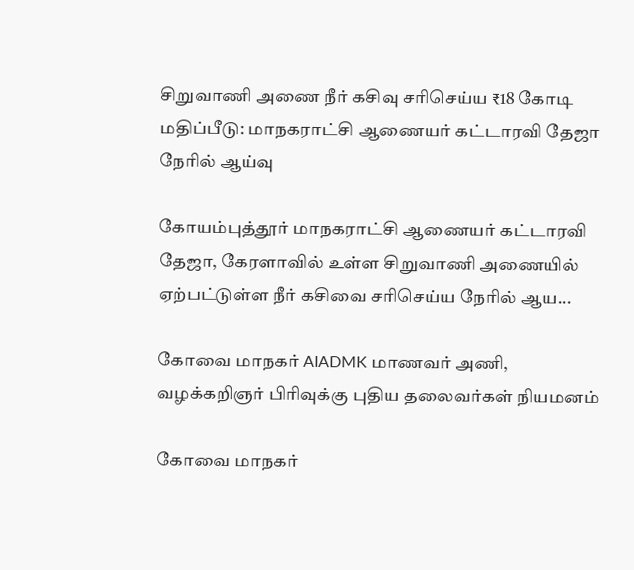சிறுவாணி அணை நீர் கசிவு சரிசெய்ய ₹18 கோடி மதிப்பீடு: மாநகராட்சி ஆணையர் கட்டாரவி தேஜா நேரில் ஆய்வு

கோயம்புத்தூர் மாநகராட்சி ஆணையர் கட்டாரவி தேஜா, கேரளாவில் உள்ள சிறுவாணி அணையில் ஏற்பட்டுள்ள நீர் கசிவை சரிசெய்ய நேரில் ஆய...

கோவை மாநகர் AIADMK மாணவர் அணி, வழக்கறிஞர் பிரிவுக்கு புதிய தலைவர்கள் நியமனம்

கோவை மாநகர்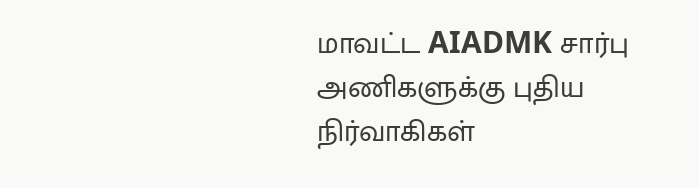மாவட்ட AIADMK சார்பு அணிகளுக்கு புதிய நிர்வாகிகள்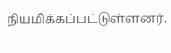நியமிக்கப்பட்டுள்ளனர்.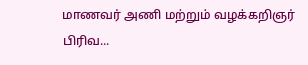மாணவர் அணி மற்றும் வழக்கறிஞர் பிரிவ...